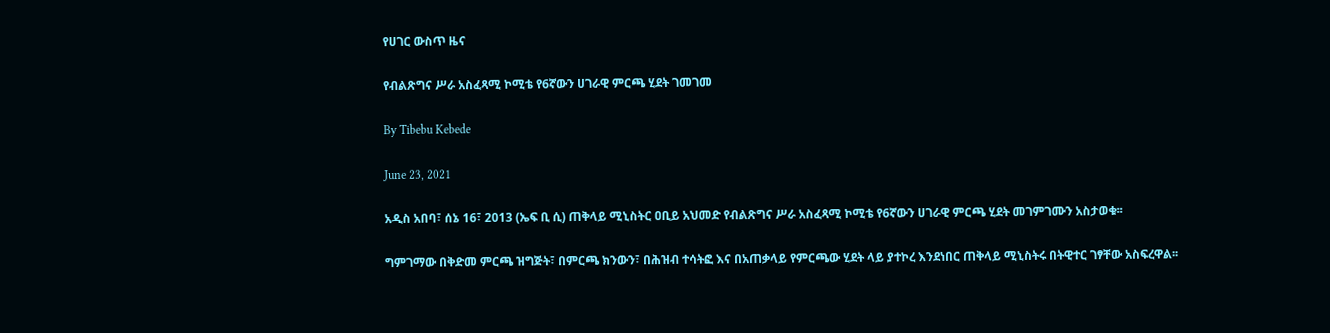የሀገር ውስጥ ዜና

የብልጽግና ሥራ አስፈጻሚ ኮሚቴ የ6ኛውን ሀገራዊ ምርጫ ሂደት ገመገመ

By Tibebu Kebede

June 23, 2021

አዲስ አበባ፣ ሰኔ 16፣ 2013 (ኤፍ ቢ ሲ) ጠቅላይ ሚኒስትር ዐቢይ አህመድ የብልጽግና ሥራ አስፈጻሚ ኮሚቴ የ6ኛውን ሀገራዊ ምርጫ ሂደት መገምገሙን አስታወቁ፡፡

ግምገማው በቅድመ ምርጫ ዝግጅት፣ በምርጫ ክንውን፣ በሕዝብ ተሳትፎ እና በአጠቃላይ የምርጫው ሂደት ላይ ያተኮረ እንደነበር ጠቅላይ ሚኒስትሩ በትዊተር ገፃቸው አስፍረዋል፡፡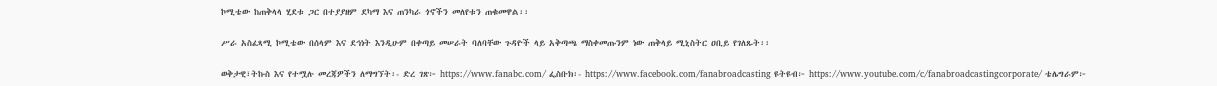ኮሚቴው ከጠቅላላ ሂደቱ ጋር በተያያዘም ደካማ እና ጠንካራ ጎኖችን መለየቱን ጠቁመዋል፡፡

ሥራ አስፈጻሚ ኮሚቴው በሰላም እና ደኅነት እንዲሁም በቀጣይ መሠራት ባለባቸው ጉዳዮች ላይ አቅጣጫ ማስቀመጡንም ነው ጠቅላይ ሚኒስትር ዐቢይ የገለጹት፡፡

ወቅታዊ፣ትኩስ እና የተሟሉ መረጃዎችን ለማግኘት፡- ድረ ገጽ፦ https://www.fanabc.com/ ፌስቡክ፡- https://www.facebook.com/fanabroadcasting ዩትዩብ፦ https://www.youtube.com/c/fanabroadcastingcorporate/ ቴሌግራም፦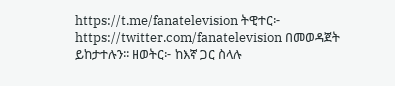https://t.me/fanatelevision ትዊተር፦ https://twitter.com/fanatelevision በመወዳጀት ይከታተሉን፡፡ ዘወትር፦ ከእኛ ጋር ስላሉ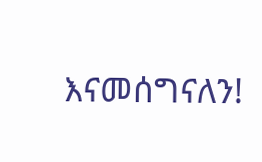እናመሰግናለን!